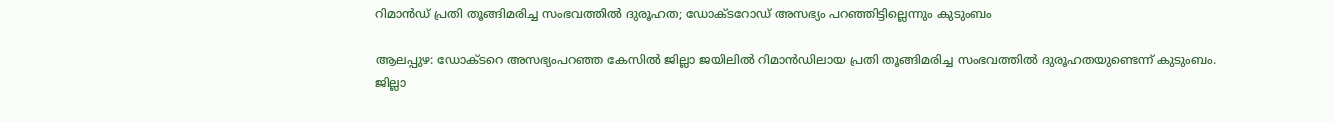റിമാൻഡ് പ്രതി തൂങ്ങിമരിച്ച സംഭവത്തിൽ ദുരൂഹത; ഡോക്ടറോഡ് അസഭ്യം പറഞ്ഞിട്ടില്ലെന്നും കുടുംബം

ആലപ്പുഴ: ഡോക്ടറെ അസഭ്യംപറഞ്ഞ കേസിൽ ജില്ലാ ജയിലിൽ റിമാൻഡിലായ പ്രതി തൂങ്ങിമരിച്ച സംഭവത്തിൽ ദുരൂഹതയുണ്ടെന്ന് കുടുംബം. ജില്ലാ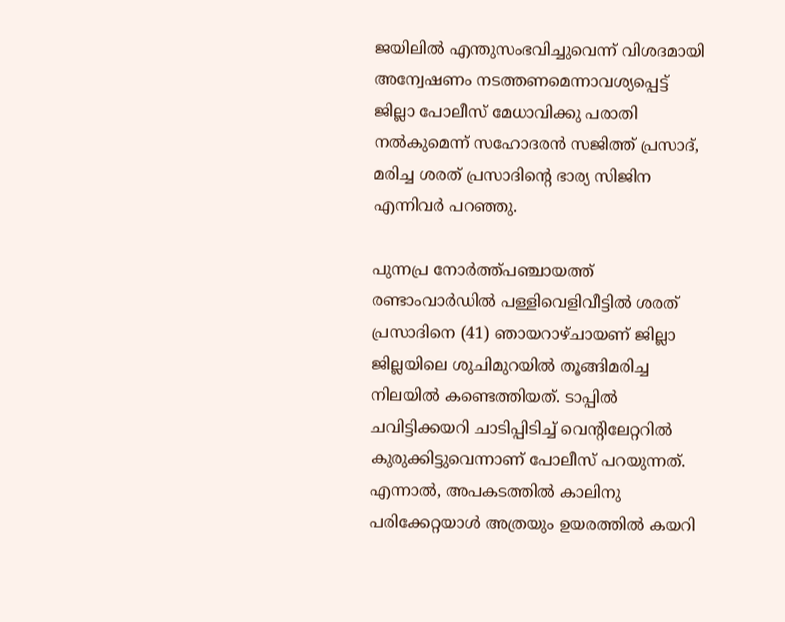ജയിലിൽ എന്തുസംഭവിച്ചുവെന്ന് വിശദമായി അന്വേഷണം നടത്തണമെന്നാവശ്യപ്പെട്ട് ജില്ലാ പോലീസ് മേധാവിക്കു പരാതി നൽകുമെന്ന് സഹോദരൻ സജിത്ത് പ്രസാദ്, മരിച്ച ശരത് പ്രസാദിന്‍റെ ഭാര്യ സിജിന എന്നിവർ പറഞ്ഞു.

പുന്നപ്ര നോർത്ത്പഞ്ചായത്ത് രണ്ടാംവാർഡിൽ പള്ളിവെളിവീട്ടിൽ ശരത് പ്രസാദിനെ (41) ഞായറാഴ്ചായണ് ജില്ലാ ജില്ലയിലെ ശുചിമുറയിൽ തൂങ്ങിമരിച്ച നിലയിൽ കണ്ടെത്തിയത്. ടാപ്പിൽ ചവിട്ടിക്കയറി ചാടിപ്പിടിച്ച് വെന്‍റിലേറ്ററിൽ കുരുക്കിട്ടുവെന്നാണ് പോലീസ് പറയുന്നത്. എന്നാൽ, അപകടത്തിൽ കാലിനു പരിക്കേറ്റയാൾ അത്രയും ഉയരത്തിൽ കയറി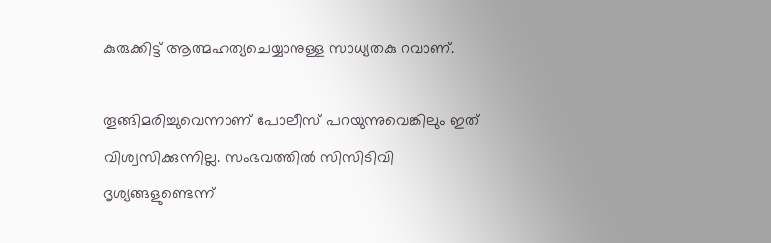കുരുക്കിട്ട് ആത്മഹത്യചെയ്യാനുള്ള സാധ്യതകു റവാണ്.

തൂങ്ങിമരിച്ചുവെന്നാണ് പോലീസ് പറയുന്നുവെങ്കിലും ഇത് വിശ്വസിക്കുന്നില്ല. സംഭവത്തിൽ സിസിടിവി ദൃശ്യങ്ങളുണ്ടെന്ന്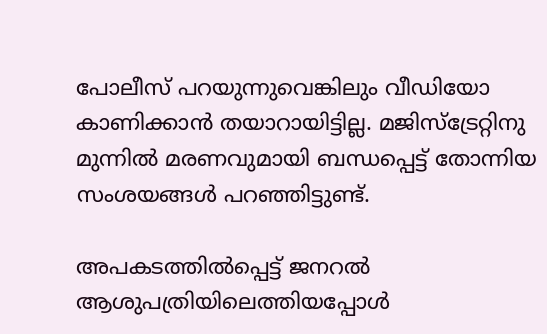പോലീസ് പറയുന്നുവെങ്കിലും വീഡിയോ കാണിക്കാൻ തയാറായിട്ടില്ല. മജിസ്ട്രേറ്റിനു മുന്നിൽ മരണവുമായി ബന്ധപ്പെട്ട് തോന്നിയ സംശയങ്ങൾ പറഞ്ഞിട്ടുണ്ട്.

അപകടത്തിൽപ്പെട്ട് ജനറൽ ആശുപത്രിയിലെത്തിയപ്പോൾ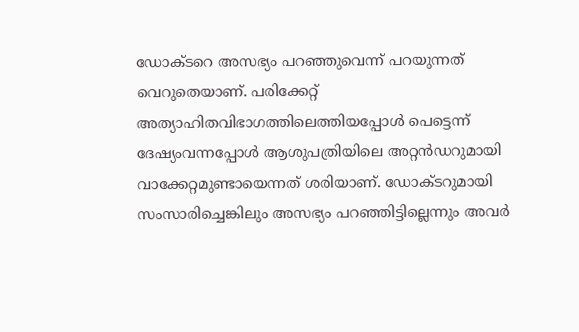ഡോക്ടറെ അസഭ്യം പറഞ്ഞുവെന്ന് പറയുന്നത് വെറുതെയാണ്. പരിക്കേറ്റ് അത്യാഹിതവിഭാഗത്തിലെത്തിയപ്പോൾ പെട്ടെന്ന് ദേഷ്യംവന്നപ്പോൾ ആശുപത്രിയിലെ അറ്റൻഡറുമായി വാക്കേറ്റമുണ്ടായെന്നത് ശരിയാണ്. ഡോക്ടറുമായി സംസാരിച്ചെങ്കിലും അസഭ്യം പറഞ്ഞിട്ടില്ലെന്നും അവർ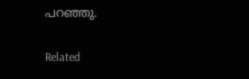പറഞ്ഞു.

Related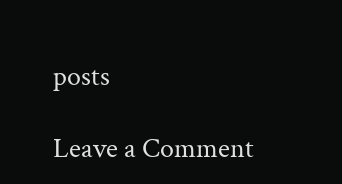posts

Leave a Comment